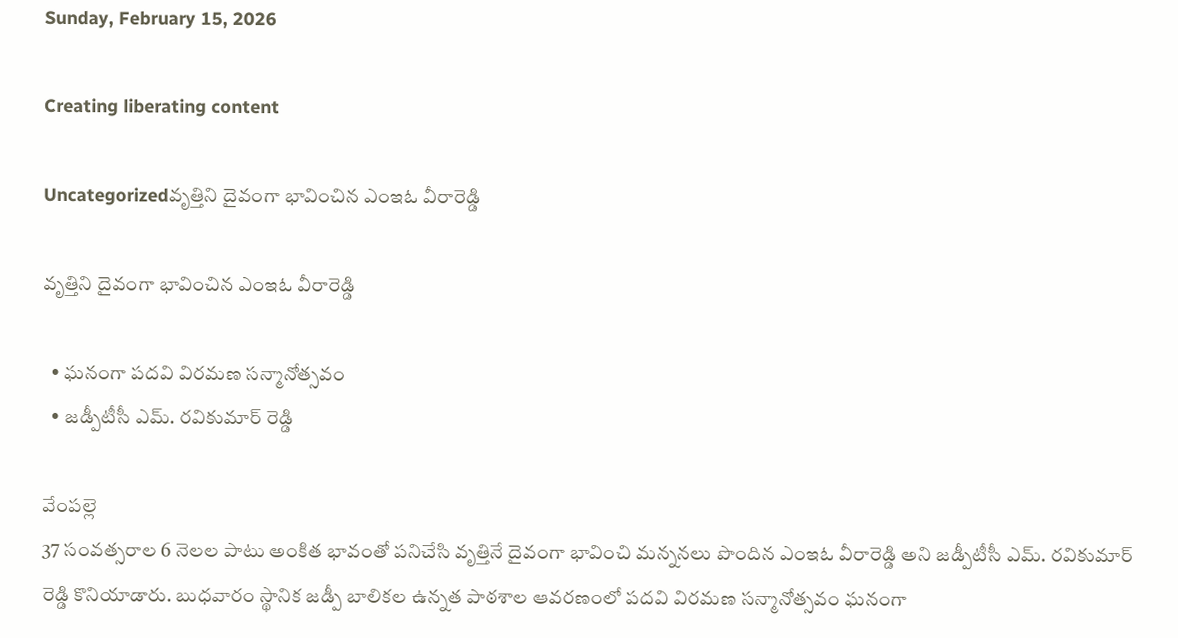Sunday, February 15, 2026

Creating liberating content

Uncategorizedవృత్తిని దైవంగా భావించిన ఎంఇఓ వీరారెడ్డి

వృత్తిని దైవంగా భావించిన ఎంఇఓ వీరారెడ్డి

  • ఘనంగా పదవి విరమణ సన్మానోత్సవం
  • జడ్పీటీసీ ఎమ్. రవికుమార్ రెడ్డి

వేంపల్లె
37 సంవత్సరాల 6 నెలల పాటు అంకిత భావంతో పనిచేసి వృత్తినే దైవంగా భావించి మన్ననలు పొందిన ఎంఇఓ వీరారెడ్డి అని జడ్పీటీసీ ఎమ్. రవికుమార్ రెడ్డి కొనియాడారు. బుధవారం స్థానిక జడ్పీ బాలికల ఉన్నత పాఠశాల ఆవరణంలో పదవి విరమణ సన్మానోత్సవం ఘనంగా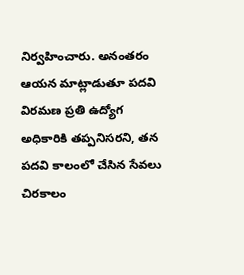నిర్వహించారు. అనంతరం ఆయన మాట్లాడుతూ పదవి విరమణ ప్రతి ఉద్యోగ అధికారికి తప్పనిసరని, తన పదవి కాలంలో చేసిన సేవలు చిరకాలం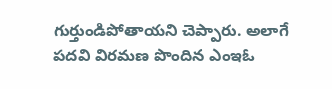గుర్తుండిపోతాయని చెప్పారు. అలాగే పదవి విరమణ పొందిన ఎంఇఓ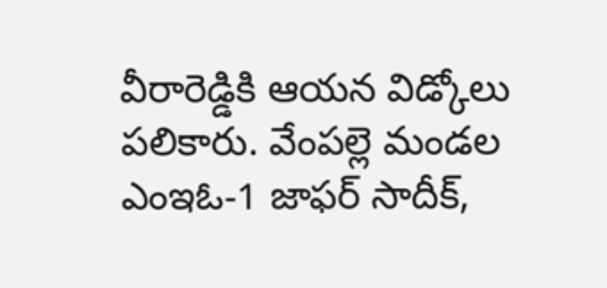వీరారెడ్డికి ఆయన విడ్కోలు పలికారు. వేంపల్లె మండల ఎంఇఓ-1 జాఫర్ సాదీక్,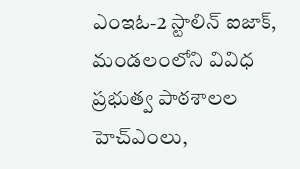ఎంఇఓ-2 స్టాలిన్ ఐజాక్, మండలంలోని వివిధ ప్రభుత్వ పాఠశాలల హెచ్ఎంలు,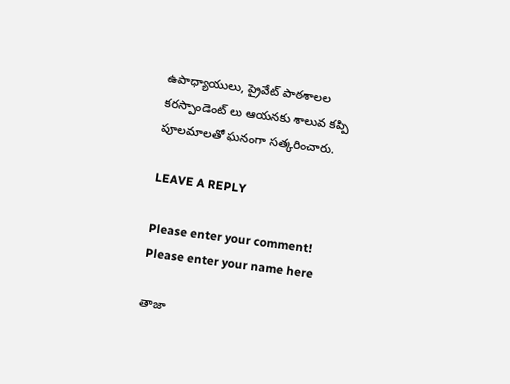ఉపాధ్యాయులు, ప్రైవేట్ పాఠశాలల కరస్పాండెంట్ లు ఆయనకు శాలువ కప్పి పూలమాలతో ఘనంగా సత్కరించారు.

LEAVE A REPLY

Please enter your comment!
Please enter your name here

తాజా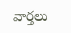వార్తలు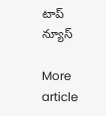టాప్ న్యూస్

More article